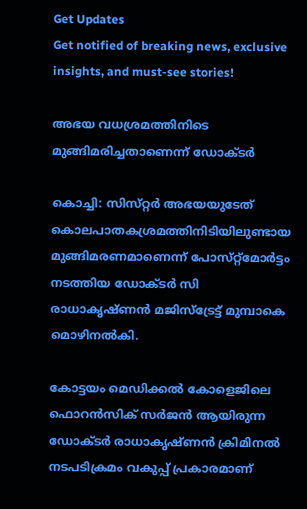Get Updates
Get notified of breaking news, exclusive insights, and must-see stories!

അഭയ വധശ്രമത്തിനിടെ മുങ്ങിമരിച്ചതാണെന്ന്‌ ഡോക്ടര്‍

കൊച്ചി: സിസ്‌റ്റര്‍ അഭയയുടേത്‌ കൊലപാതകശ്രമത്തിനിടിയിലുണ്ടായ മുങ്ങിമരണമാണെന്ന്‌ പോസ്‌റ്റ്‌മോര്‍ട്ടം നടത്തിയ ഡോക്ടര്‍ സി രാധാകൃഷ്‌ണന്‍ മജിസ്‌ട്രേട്ട്‌ മുമ്പാകെ മൊഴിനല്‍കി.

കോട്ടയം മെഡിക്കല്‍ കോളെജിലെ ഫൊറന്‍സിക്‌ സര്‍ജന്‍ ആയിരുന്ന ഡോക്ടര്‍ രാധാകൃഷ്‌ണന്‍ ക്രിമിനല്‍ നടപടിക്രമം വകുപ്പ്‌ പ്രകാരമാണ്‌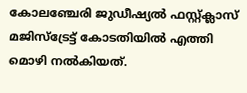കോലഞ്ചേരി ജുഡീഷ്യല്‍ ഫസ്റ്റ്‌ക്ലാസ്‌ മജിസ്‌ട്രേട്ട്‌ കോടതിയില്‍ എത്തി മൊഴി നല്‍കിയത്‌.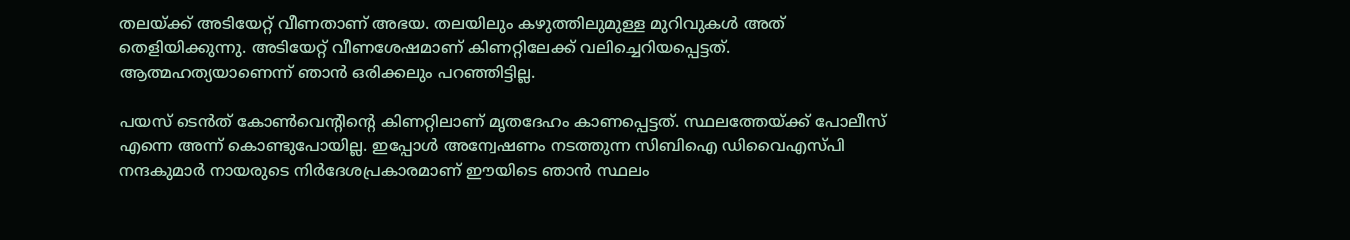തലയ്‌ക്ക്‌ അടിയേറ്റ്‌ വീണതാണ്‌ അഭയ. തലയിലും കഴുത്തിലുമുള്ള മുറിവുകള്‍ അത്‌ തെളിയിക്കുന്നു. അടിയേറ്റ്‌ വീണശേഷമാണ്‌ കിണറ്റിലേക്ക്‌ വലിച്ചെറിയപ്പെട്ടത്‌. ആത്മഹത്യയാണെന്ന്‌ ഞാന്‍ ഒരിക്കലും പറഞ്ഞിട്ടില്ല.

പയസ്‌ ടെന്‍ത്‌ കോണ്‍വെന്റിന്റെ കിണറ്റിലാണ്‌ മൃതദേഹം കാണപ്പെട്ടത്‌. സ്ഥലത്തേയ്‌ക്ക്‌ പോലീസ്‌ എന്നെ അന്ന്‌ കൊണ്ടുപോയില്ല. ഇപ്പോള്‍ അന്വേഷണം നടത്തുന്ന സിബിഐ ‍ഡിവൈഎസ്‌പി നന്ദകുമാര്‍ നായരുടെ നിര്‍ദേശപ്രകാരമാണ്‌ ഈയിടെ ഞാന്‍‍ സ്ഥലം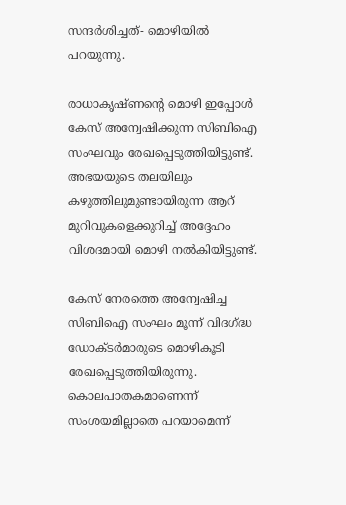സന്ദര്‍ശിച്ചത്‌- മൊഴിയില്‍ പറയുന്നു.

രാധാകൃഷ്‌ണന്റെ മൊഴി ഇപ്പോള്‍ കേസ്‌ അന്വേഷിക്കുന്ന സിബിഐ സംഘവും രേഖപ്പെടുത്തിയിട്ടുണ്ട്‌. അഭയയുടെ തലയിലും കഴുത്തിലുമുണ്ടായിരുന്ന ആറ്‌ മുറിവുകളെക്കുറിച്ച്‌ അദ്ദേഹം വിശദമായി മൊഴി നല്‍കിയിട്ടുണ്ട്.

കേസ്‌ നേരത്തെ അന്വേഷിച്ച സിബിഐ സംഘം മൂന്ന്‌ വിദഗ്‌ദ്ധ ഡോക്ടര്‍മാരുടെ മൊഴികൂടി രേഖപ്പെടുത്തിയിരുന്നു. കൊലപാതകമാണെന്ന്‌ സംശയമില്ലാതെ പറയാമെന്ന്‌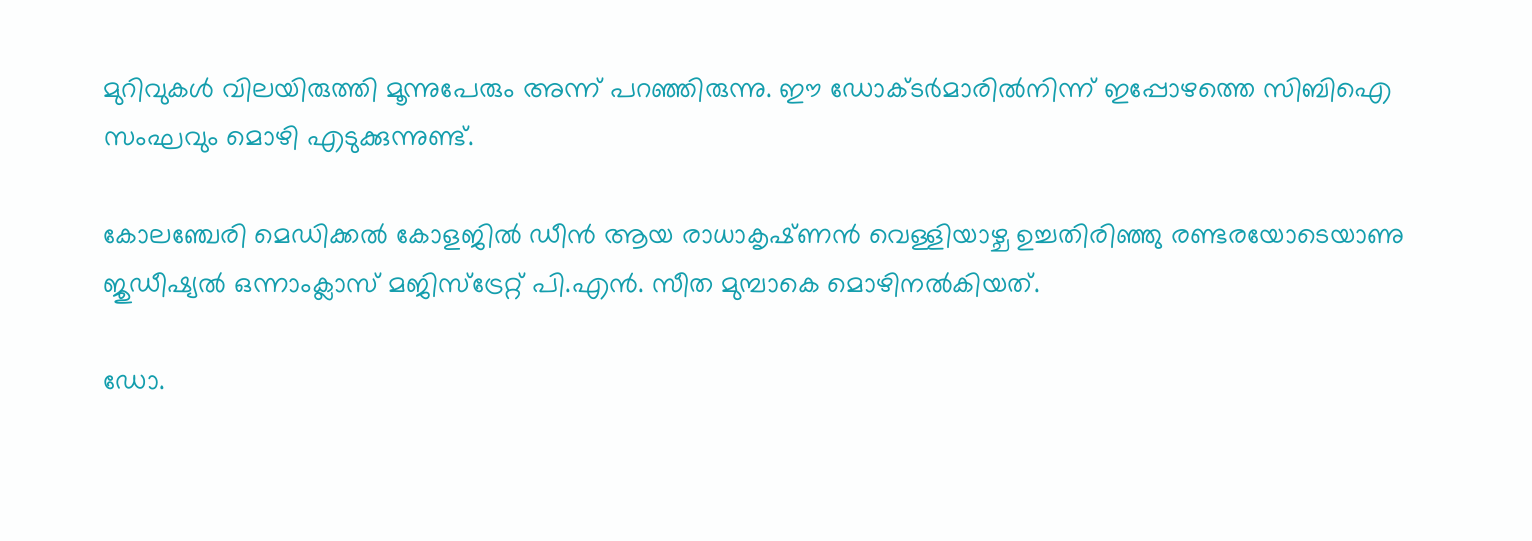മുറിവുകള്‍ വിലയിരുത്തി മൂന്നുപേരും അന്ന്‌ പറഞ്ഞിരുന്നു. ഈ ഡോക്ടര്‍മാരില്‍നിന്ന്‌ ഇപ്പോഴത്തെ സിബിഐ സംഘവും മൊഴി എടുക്കുന്നുണ്ട്‌.

കോലഞ്ചേരി മെഡിക്കല്‍ കോളജില്‍ ഡീന്‍ ആയ രാധാകൃഷ്‌ണന്‍ വെള്ളിയാഴ്ച ഉച്ചതിരിഞ്ഞു രണ്ടരയോടെയാണു ജുഡീഷ്യല്‍ ഒന്നാംക്ലാസ്‌ മജിസ്‌ട്രേറ്റ്‌ പി.എന്‍. സീത മുമ്പാകെ മൊഴിനല്‍കിയത്‌.

ഡോ.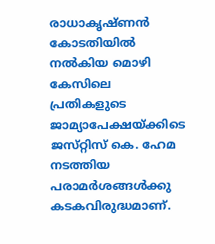രാധാകൃഷ്‌ണന്‍ കോടതിയില്‍ നല്‍കിയ മൊഴി കേസിലെ പ്രതികളുടെ ജാമ്യാപേക്ഷയ്‌ക്കിടെ ജസ്‌റ്റിസ്‌ കെ. ഹേമ നടത്തിയ പരാമര്‍ശങ്ങള്‍ക്കു കടകവിരുദ്ധമാണ്‌.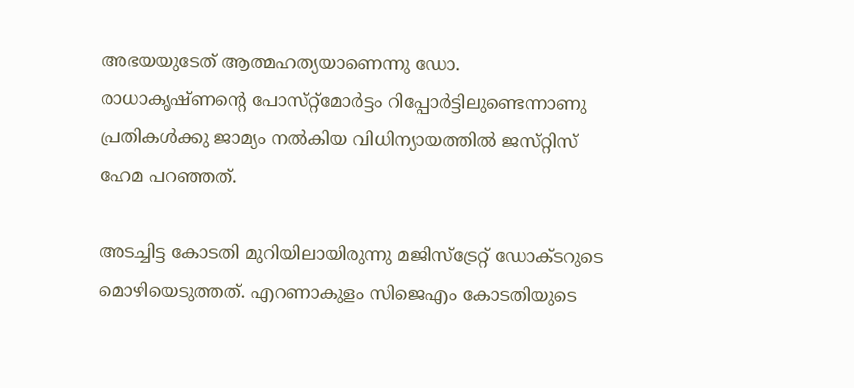അഭയയുടേത്‌ ആത്മഹത്യയാണെന്നു ഡോ. രാധാകൃഷ്‌ണന്റെ പോസ്‌റ്റ്മോര്‍ട്ടം റിപ്പോര്‍ട്ടിലുണ്ടെന്നാണു പ്രതികള്‍ക്കു ജാമ്യം നല്‍കിയ വിധിന്യായത്തില്‍ ജസ്‌റ്റിസ്‌ ഹേമ പറഞ്ഞത്‌.

അടച്ചിട്ട കോടതി മുറിയിലായിരുന്നു മജിസ്‌ട്രേറ്റ്‌ ഡോക്‌ടറുടെ മൊഴിയെടുത്തത്‌. എറണാകുളം സിജെഎം കോടതിയുടെ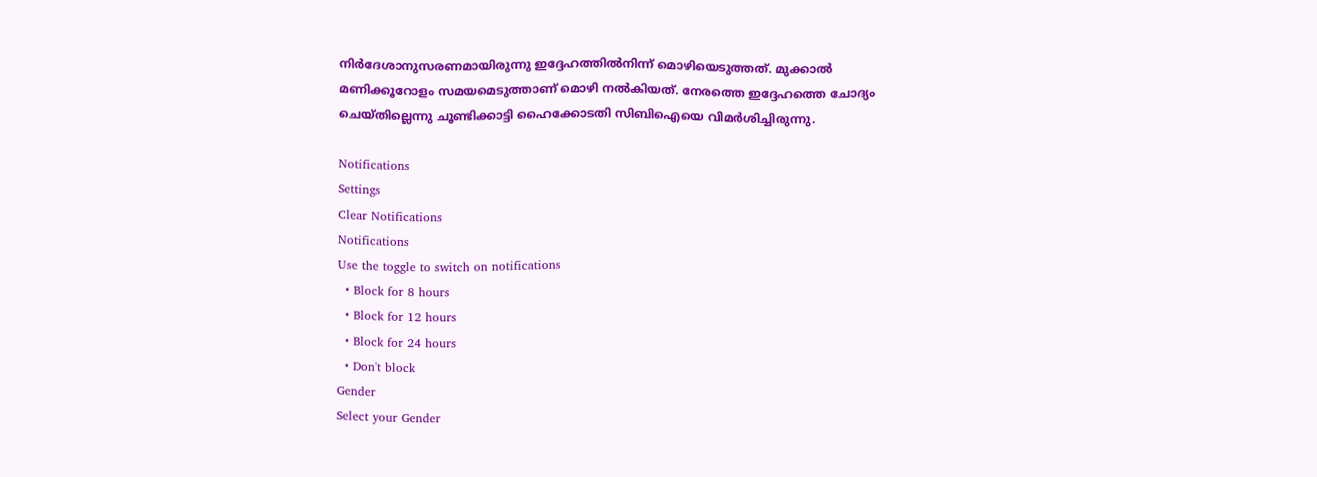നിര്‍ദേശാനുസരണമായിരുന്നു ഇദ്ദേഹത്തില്‍നിന്ന്‌ മൊഴിയെടുത്തത്‌. മുക്കാല്‍ മണിക്കൂറോളം സമയമെടുത്താണ്‌ മൊഴി നല്‍കിയത്‌. നേരത്തെ ഇദ്ദേഹത്തെ ചോദ്യം ചെയ്‌തില്ലെന്നു ചൂണ്ടിക്കാട്ടി ഹൈക്കോടതി സിബിഐയെ വിമര്‍ശിച്ചിരുന്നു.

Notifications
Settings
Clear Notifications
Notifications
Use the toggle to switch on notifications
  • Block for 8 hours
  • Block for 12 hours
  • Block for 24 hours
  • Don't block
Gender
Select your Gender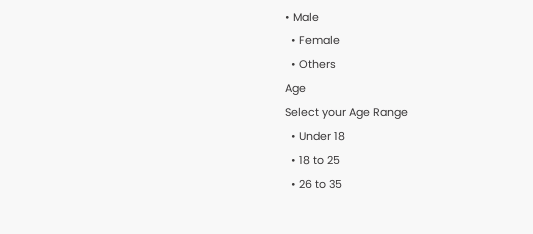• Male
  • Female
  • Others
Age
Select your Age Range
  • Under 18
  • 18 to 25
  • 26 to 35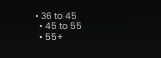• 36 to 45
  • 45 to 55
  • 55+